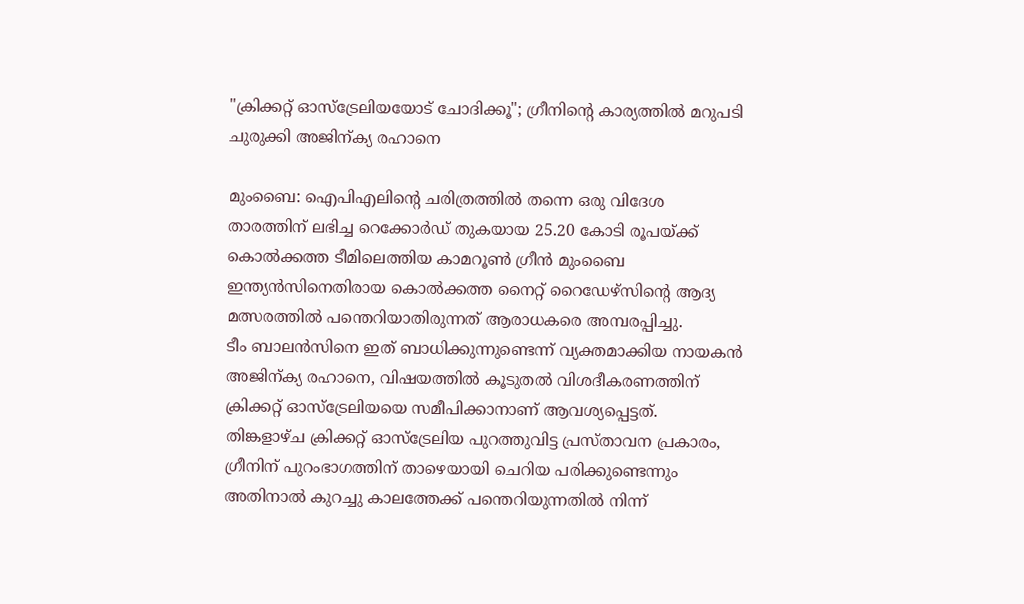"ക്രിക്കറ്റ് ഓസ്ട്രേലിയയോട് ചോദിക്കൂ"; ഗ്രീനിന്റെ കാര്യത്തിൽ മറുപടി ചുരുക്കി അജിന്ക്യ രഹാനെ

മുംബൈ: ഐപിഎലിന്റെ ചരിത്രത്തിൽ തന്നെ ഒരു വിദേശ താരത്തിന് ലഭിച്ച റെക്കോർഡ് തുകയായ 25.20 കോടി രൂപയ്ക്ക് കൊൽക്കത്ത ടീമിലെത്തിയ കാമറൂൺ ഗ്രീൻ മുംബൈ ഇന്ത്യൻസിനെതിരായ കൊൽക്കത്ത നൈറ്റ് റൈഡേഴ്സിന്റെ ആദ്യ മത്സരത്തിൽ പന്തെറിയാതിരുന്നത് ആരാധകരെ അമ്പരപ്പിച്ചു.
ടീം ബാലൻസിനെ ഇത് ബാധിക്കുന്നുണ്ടെന്ന് വ്യക്തമാക്കിയ നായകൻ അജിന്ക്യ രഹാനെ, വിഷയത്തിൽ കൂടുതൽ വിശദീകരണത്തിന് ക്രിക്കറ്റ് ഓസ്ട്രേലിയയെ സമീപിക്കാനാണ് ആവശ്യപ്പെട്ടത്.
തിങ്കളാഴ്ച ക്രിക്കറ്റ് ഓസ്ട്രേലിയ പുറത്തുവിട്ട പ്രസ്താവന പ്രകാരം, ഗ്രീനിന് പുറംഭാഗത്തിന് താഴെയായി ചെറിയ പരിക്കുണ്ടെന്നും അതിനാൽ കുറച്ചു കാലത്തേക്ക് പന്തെറിയുന്നതിൽ നിന്ന്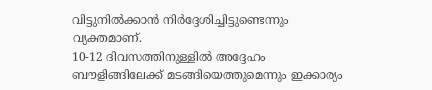വിട്ടുനിൽക്കാൻ നിർദ്ദേശിച്ചിട്ടുണ്ടെന്നും വ്യക്തമാണ്.
10-12 ദിവസത്തിനുള്ളിൽ അദ്ദേഹം ബൗളിങ്ങിലേക്ക് മടങ്ങിയെത്തുമെന്നും ഇക്കാര്യം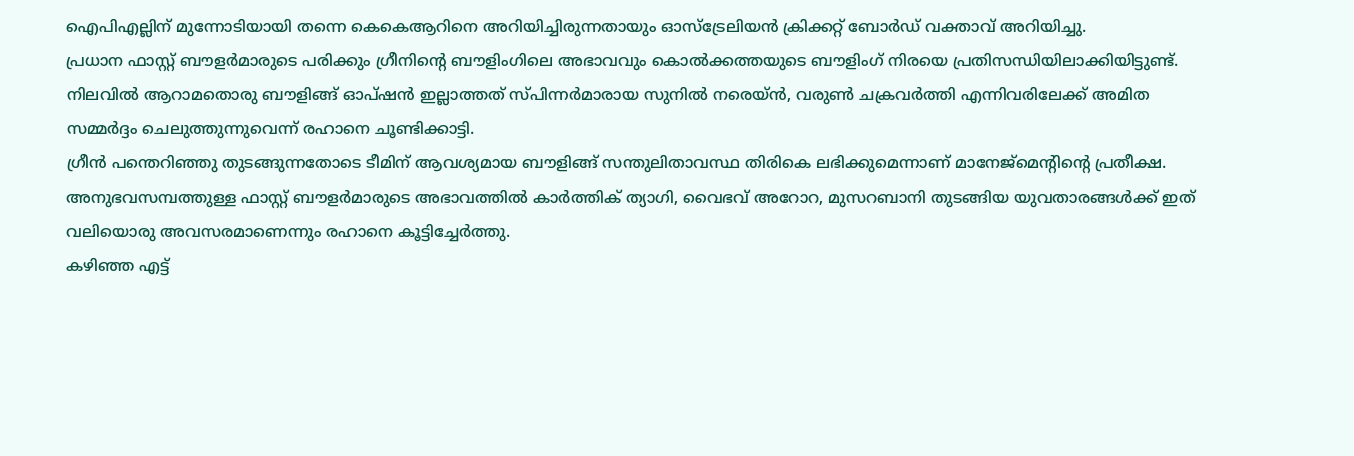ഐപിഎല്ലിന് മുന്നോടിയായി തന്നെ കെകെആറിനെ അറിയിച്ചിരുന്നതായും ഓസ്ട്രേലിയൻ ക്രിക്കറ്റ് ബോർഡ് വക്താവ് അറിയിച്ചു.
പ്രധാന ഫാസ്റ്റ് ബൗളർമാരുടെ പരിക്കും ഗ്രീനിന്റെ ബൗളിംഗിലെ അഭാവവും കൊൽക്കത്തയുടെ ബൗളിംഗ് നിരയെ പ്രതിസന്ധിയിലാക്കിയിട്ടുണ്ട്. നിലവിൽ ആറാമതൊരു ബൗളിങ്ങ് ഓപ്ഷൻ ഇല്ലാത്തത് സ്പിന്നർമാരായ സുനിൽ നരെയ്ൻ, വരുൺ ചക്രവർത്തി എന്നിവരിലേക്ക് അമിത സമ്മർദ്ദം ചെലുത്തുന്നുവെന്ന് രഹാനെ ചൂണ്ടിക്കാട്ടി.
ഗ്രീൻ പന്തെറിഞ്ഞു തുടങ്ങുന്നതോടെ ടീമിന് ആവശ്യമായ ബൗളിങ്ങ് സന്തുലിതാവസ്ഥ തിരികെ ലഭിക്കുമെന്നാണ് മാനേജ്മെന്റിന്റെ പ്രതീക്ഷ.
അനുഭവസമ്പത്തുള്ള ഫാസ്റ്റ് ബൗളർമാരുടെ അഭാവത്തിൽ കാർത്തിക് ത്യാഗി, വൈഭവ് അറോറ, മുസറബാനി തുടങ്ങിയ യുവതാരങ്ങൾക്ക് ഇത് വലിയൊരു അവസരമാണെന്നും രഹാനെ കൂട്ടിച്ചേർത്തു.
കഴിഞ്ഞ എട്ട്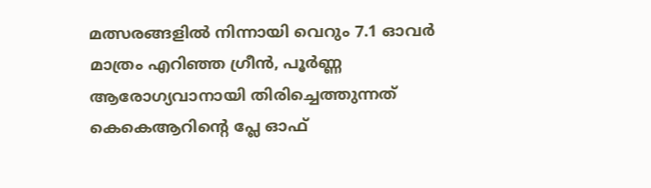മത്സരങ്ങളിൽ നിന്നായി വെറും 7.1 ഓവർ മാത്രം എറിഞ്ഞ ഗ്രീൻ, പൂർണ്ണ ആരോഗ്യവാനായി തിരിച്ചെത്തുന്നത് കെകെആറിന്റെ പ്ലേ ഓഫ്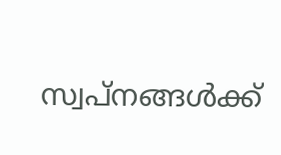സ്വപ്നങ്ങൾക്ക്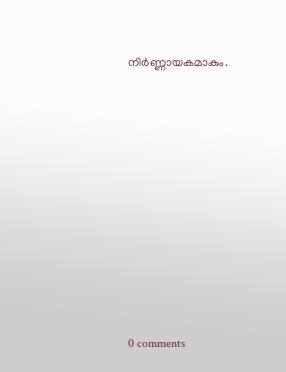നിർണ്ണായകമാകും.










0 comments